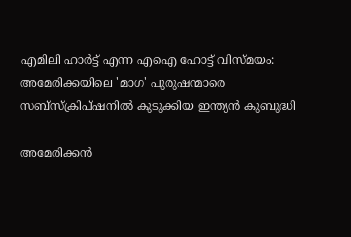എമിലി ഹാർട്ട് എന്ന എഐ ഹോട്ട് വിസ്മയം: അമേരിക്കയിലെ 'മാഗ' പുരുഷന്മാരെ സബ്സ്ക്രിപ്ഷനില്‍ കുടുക്കിയ ഇന്ത്യന്‍ കുബുദ്ധി

അമേരിക്കൻ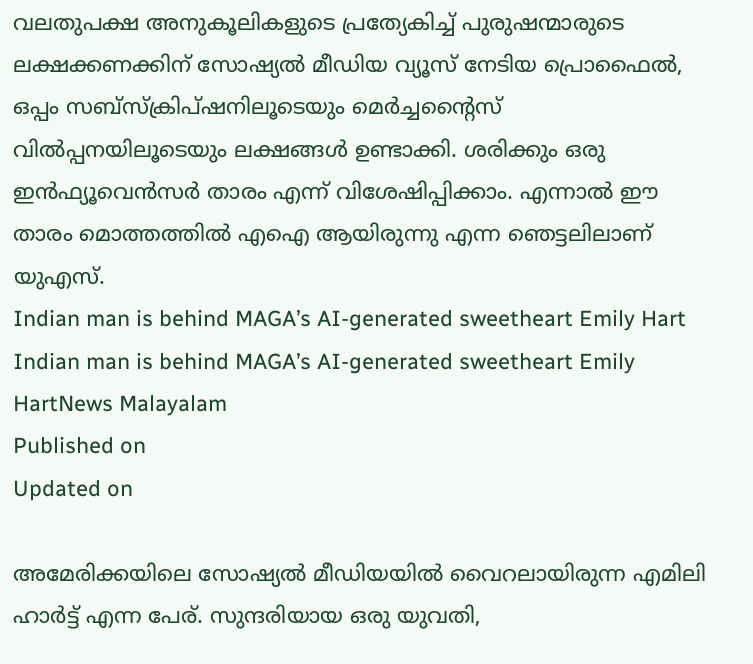വലതുപക്ഷ അനുകൂലികളുടെ പ്രത്യേകിച്ച് പുരുഷന്മാരുടെ ലക്ഷക്കണക്കിന് സോഷ്യൽ മീഡിയ വ്യൂസ് നേടിയ പ്രൊഫൈല്‍, ഒപ്പം സബ്സ്ക്രിപ്ഷനിലൂടെയും മെര്‍ച്ചന്‍റൈസ് വില്‍പ്പനയിലൂടെയും ലക്ഷങ്ങള്‍ ഉണ്ടാക്കി. ശരിക്കും ഒരു ഇന്‍ഫ്യൂവെന്‍സര്‍ താരം എന്ന് വിശേഷിപ്പിക്കാം. എന്നാല്‍ ഈ താരം മൊത്തത്തില്‍ എഐ ആയിരുന്നു എന്ന ഞെട്ടലിലാണ് യുഎസ്.
Indian man is behind MAGA’s AI-generated sweetheart Emily Hart
Indian man is behind MAGA’s AI-generated sweetheart Emily HartNews Malayalam
Published on
Updated on

അമേരിക്കയിലെ സോഷ്യൽ മീഡിയയിൽ വൈറലായിരുന്ന എമിലി ഹാർട്ട് എന്ന പേര്. സുന്ദരിയായ ഒരു യുവതി,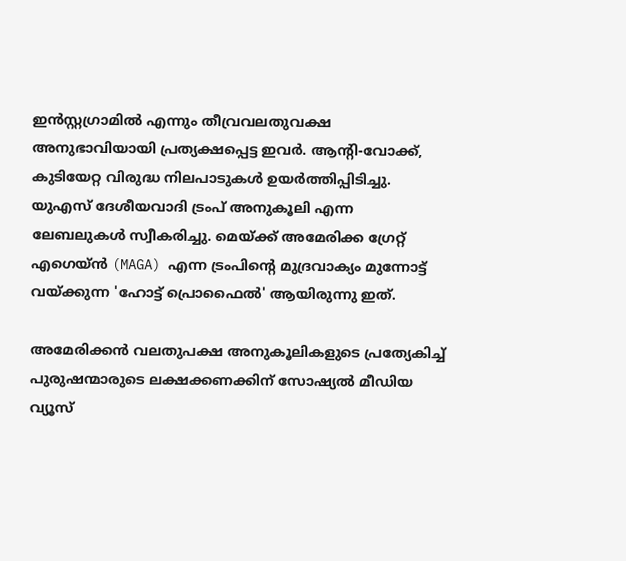ഇന്‍സ്റ്റഗ്രാമില്‍ എന്നും തീവ്രവലതുവക്ഷ അനുഭാവിയായി പ്രത്യക്ഷപ്പെട്ട ഇവര്‍. ആന്റി-വോക്ക്, കുടിയേറ്റ വിരുദ്ധ നിലപാടുകള്‍ ഉയര്‍ത്തിപ്പിടിച്ചു. യുഎസ് ദേശീയവാദി ട്രംപ് അനുകൂലി എന്ന ലേബലുകള്‍ സ്വീകരിച്ചു. മെയ്ക്ക് അമേരിക്ക ഗ്രേറ്റ് എഗെയ്ന്‍ (MAGA) എന്ന ട്രംപിന്‍റെ മുദ്രവാക്യം മുന്നോട്ട് വയ്ക്കുന്ന 'ഹോട്ട് പ്രൊഫൈല്‍' ആയിരുന്നു ഇത്.

അമേരിക്കൻ വലതുപക്ഷ അനുകൂലികളുടെ പ്രത്യേകിച്ച് പുരുഷന്മാരുടെ ലക്ഷക്കണക്കിന് സോഷ്യൽ മീഡിയ വ്യൂസ്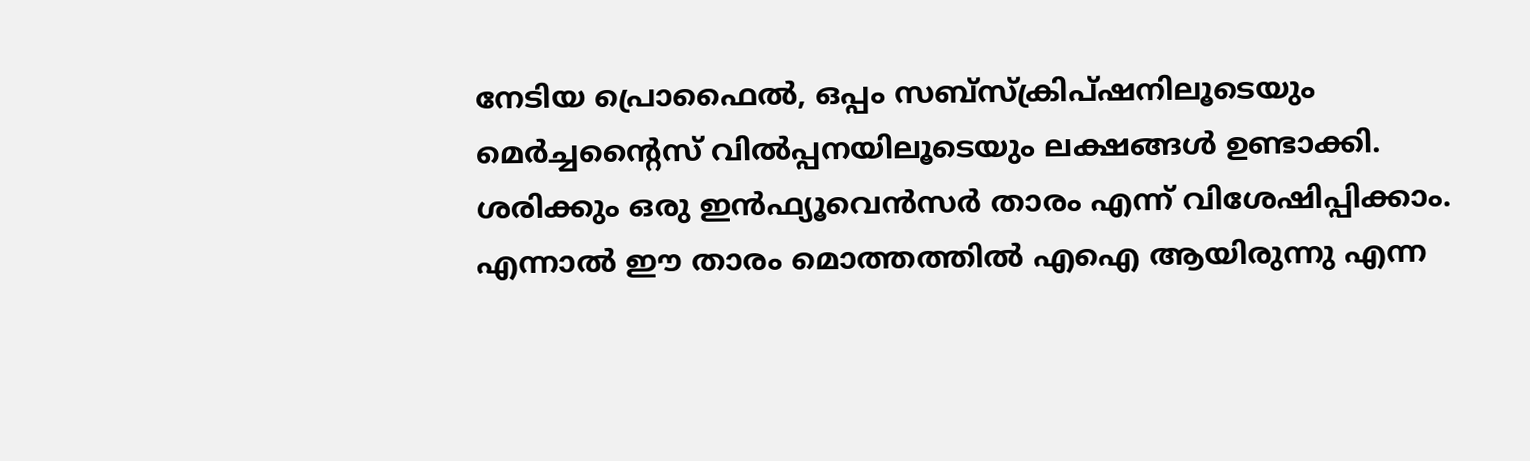നേടിയ പ്രൊഫൈല്‍, ഒപ്പം സബ്സ്ക്രിപ്ഷനിലൂടെയും മെര്‍ച്ചന്‍റൈസ് വില്‍പ്പനയിലൂടെയും ലക്ഷങ്ങള്‍ ഉണ്ടാക്കി. ശരിക്കും ഒരു ഇന്‍ഫ്യൂവെന്‍സര്‍ താരം എന്ന് വിശേഷിപ്പിക്കാം. എന്നാല്‍ ഈ താരം മൊത്തത്തില്‍ എഐ ആയിരുന്നു എന്ന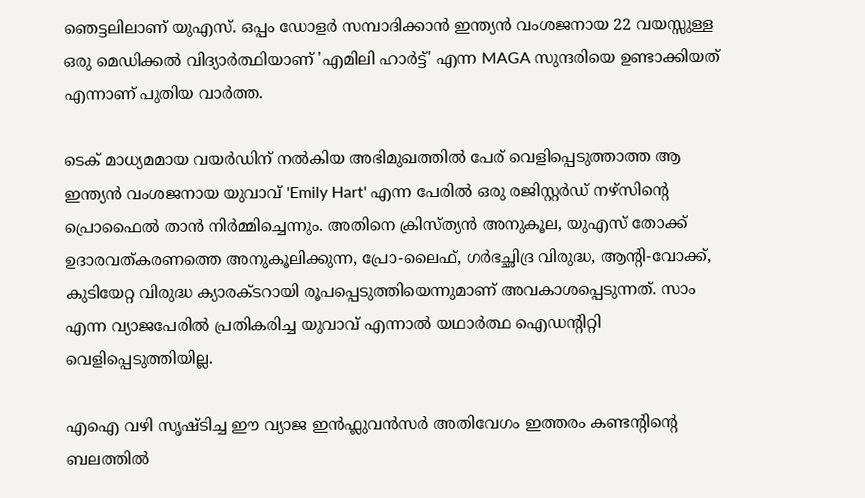ഞെട്ടലിലാണ് യുഎസ്. ഒപ്പം ഡോളർ സമ്പാദിക്കാൻ ഇന്ത്യന്‍ വംശജനായ 22 വയസ്സുള്ള ഒരു മെഡിക്കൽ വിദ്യാർത്ഥിയാണ് 'എമിലി ഹാർട്ട്' എന്ന MAGA സുന്ദരിയെ ഉണ്ടാക്കിയത് എന്നാണ് പുതിയ വാര്‍ത്ത.

ടെക് മാധ്യമമായ വയര്‍ഡിന് നല്‍കിയ അഭിമുഖത്തില്‍ പേര് വെളിപ്പെടുത്താത്ത ആ ഇന്ത്യൻ വംശജനായ യുവാവ് 'Emily Hart' എന്ന പേരിൽ ഒരു രജിസ്റ്റർഡ് നഴ്‌സിന്‍റെ പ്രൊഫൈല്‍ താന്‍ നിര്‍മ്മിച്ചെന്നും. അതിനെ ക്രിസ്ത്യൻ അനുകൂല, യുഎസ് തോക്ക് ഉദാരവത്കരണത്തെ അനുകൂലിക്കുന്ന, പ്രോ-ലൈഫ്, ഗർഭച്ഛിദ്ര വിരുദ്ധ, ആന്റി-വോക്ക്, കുടിയേറ്റ വിരുദ്ധ ക്യാരക്ടറായി രൂപപ്പെടുത്തിയെന്നുമാണ് അവകാശപ്പെടുന്നത്. സാം എന്ന വ്യാജപേരില്‍ പ്രതികരിച്ച യുവാവ് എന്നാല്‍ യഥാര്‍ത്ഥ ഐഡന്‍റിറ്റി വെളിപ്പെടുത്തിയില്ല.

എഐ വഴി സൃഷ്ടിച്ച ഈ വ്യാജ ഇൻഫ്ലുവൻസർ അതിവേഗം ഇത്തരം കണ്ടന്‍റിന്‍റെ ബലത്തില്‍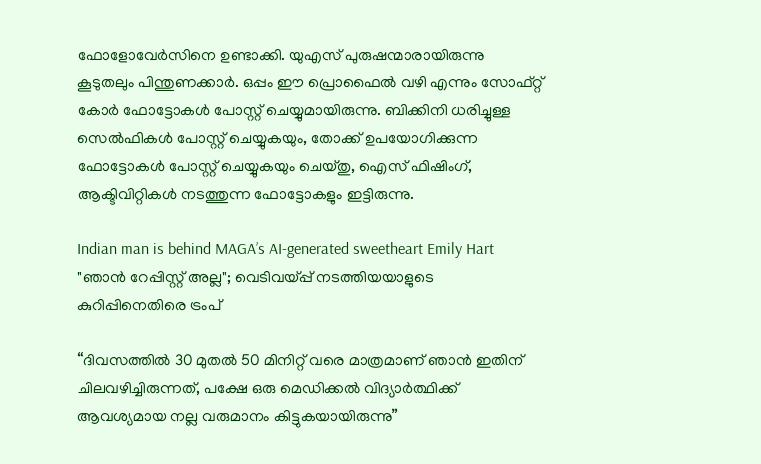ഫോളോവേര്‍സിനെ ഉണ്ടാക്കി. യുഎസ് പുരുഷന്മാരായിരുന്നു കൂടുതലും പിന്തുണക്കാര്‍. ഒപ്പം ഈ പ്രൊഫൈല്‍ വഴി എന്നും സോഫ്റ്റ് കോര്‍ ഫോട്ടോകള്‍ പോസ്റ്റ് ചെയ്യുമായിരുന്നു. ബിക്കിനി ധരിച്ചുള്ള സെൽഫികൾ പോസ്റ്റ് ചെയ്യുകയും, തോക്ക് ഉപയോഗിക്കുന്ന ഫോട്ടോകള്‍ പോസ്റ്റ് ചെയ്യുകയും ചെയ്തു, ഐസ് ഫിഷിംഗ്, ആക്ടിവിറ്റികള്‍ നടത്തുന്ന ഫോട്ടോകളും ഇട്ടിരുന്നു.

Indian man is behind MAGA’s AI-generated sweetheart Emily Hart
"ഞാൻ റേപ്പിസ്റ്റ് അല്ല"; വെടിവയ്പ്പ് നടത്തിയയാളുടെ കുറിപ്പിനെതിരെ ട്രംപ്

“ദിവസത്തിൽ 30 മുതൽ 50 മിനിറ്റ് വരെ മാത്രമാണ് ഞാൻ ഇതിന് ചിലവഴിച്ചിരുന്നത്, പക്ഷേ ഒരു മെഡിക്കൽ വിദ്യാർത്ഥിക്ക് ആവശ്യമായ നല്ല വരുമാനം കിട്ടുകയായിരുന്നു”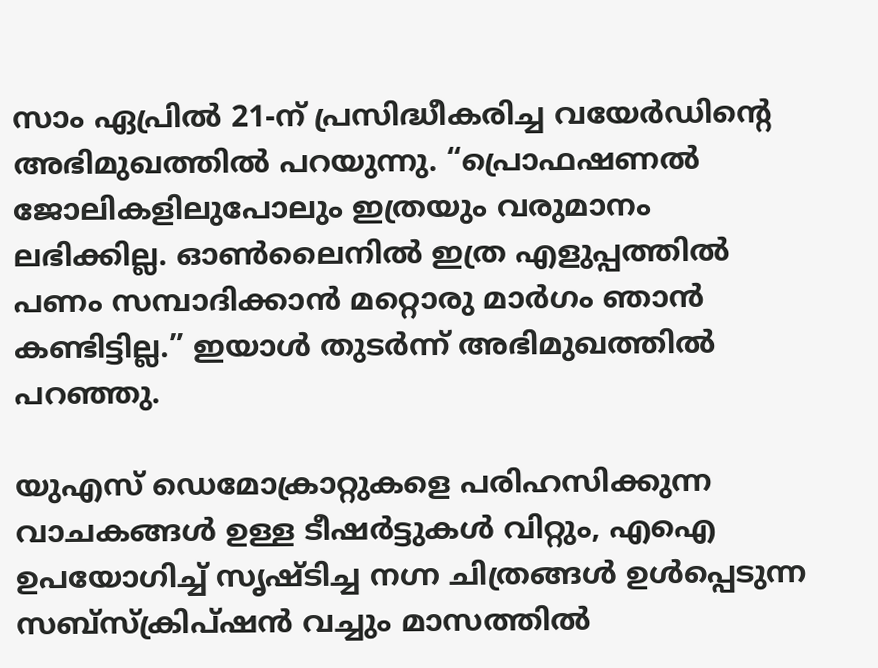സാം ഏപ്രിൽ 21-ന് പ്രസിദ്ധീകരിച്ച വയേര്‍ഡിന്‍റെ അഭിമുഖത്തില്‍ പറയുന്നു. “പ്രൊഫഷണൽ ജോലികളിലുപോലും ഇത്രയും വരുമാനം ലഭിക്കില്ല. ഓൺലൈനിൽ ഇത്ര എളുപ്പത്തിൽ പണം സമ്പാദിക്കാൻ മറ്റൊരു മാർഗം ഞാൻ കണ്ടിട്ടില്ല.” ഇയാള്‍ തുടര്‍ന്ന് അഭിമുഖത്തില്‍ പറഞ്ഞു.

യുഎസ് ഡെമോക്രാറ്റുകളെ പരിഹസിക്കുന്ന വാചകങ്ങള്‍ ഉള്ള ടീഷര്‍ട്ടുകള്‍ വിറ്റും, എഐ ഉപയോഗിച്ച് സൃഷ്ടിച്ച നഗ്ന ചിത്രങ്ങള്‍ ഉള്‍പ്പെടുന്ന സബ്സ്ക്രിപ്ഷന്‍ വച്ചും മാസത്തിൽ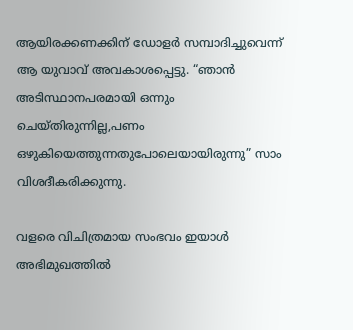ആയിരക്കണക്കിന് ഡോളർ സമ്പാദിച്ചുവെന്ന് ആ യുവാവ് അവകാശപ്പെട്ടു. “ഞാൻ അടിസ്ഥാനപരമായി ഒന്നും ചെയ്തിരുന്നില്ല,പണം ഒഴുകിയെത്തുന്നതുപോലെയായിരുന്നു” സാം വിശദീകരിക്കുന്നു.

വളരെ വിചിത്രമായ സംഭവം ഇയാള്‍ അഭിമുഖത്തില്‍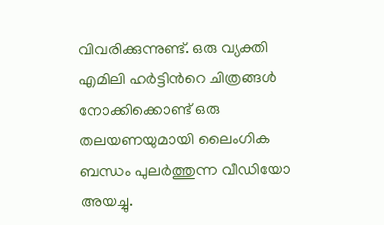വിവരിക്കുന്നുണ്ട്. ഒരു വ്യക്തി എമിലി ഹര്‍ട്ടിന്‍റെ ചിത്രങ്ങൾ നോക്കിക്കൊണ്ട് ഒരു തലയണയുമായി ലൈംഗിക ബന്ധം പുലർത്തുന്ന വീഡിയോ അയച്ചു.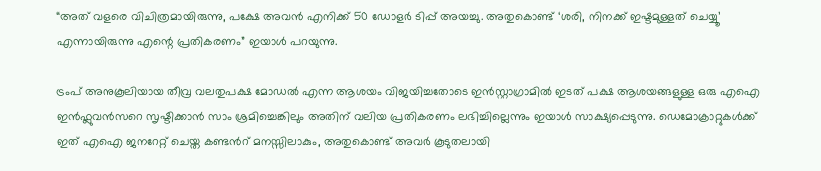“അത് വളരെ വിചിത്രമായിരുന്നു, പക്ഷേ അവൻ എനിക്ക് 50 ഡോളര്‍ ടിപ്പ് അയച്ചു. അതുകൊണ്ട് ‘ശരി, നിനക്ക് ഇഷ്ടമുള്ളത് ചെയ്യൂ’ എന്നായിരുന്നു എന്റെ പ്രതികരണം” ഇയാള്‍ പറയുന്നു.

ട്രംപ് അനുകൂലിയായ തീവ്ര വലതുപക്ഷ മോഡല്‍ എന്ന ആശയം വിജയിച്ചതോടെ ഇൻസ്റ്റാഗ്രാമിൽ ഇടത് പക്ഷ ആശയങ്ങളുള്ള ഒരു എഐ ഇൻഫ്ലുവൻസറെ സൃഷ്ടിക്കാൻ സാം ശ്രമിച്ചെങ്കിലും അതിന് വലിയ പ്രതികരണം ലഭിച്ചില്ലെന്നും ഇയാള്‍ സാക്ഷ്യപ്പെടുന്നു. ഡെമോക്രാറ്റുകൾക്ക് ഇത് എഐ ജനറേറ്റ് ചെയ്ത കണ്ടന്‍റ് മനസ്സിലാകും, അതുകൊണ്ട് അവർ കൂടുതലായി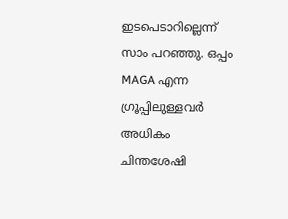ഇടപെടാറില്ലെന്ന് സാം പറഞ്ഞു. ഒപ്പം MAGA എന്ന ഗ്രൂപ്പിലുള്ളവര്‍ അധികം ചിന്തശേഷി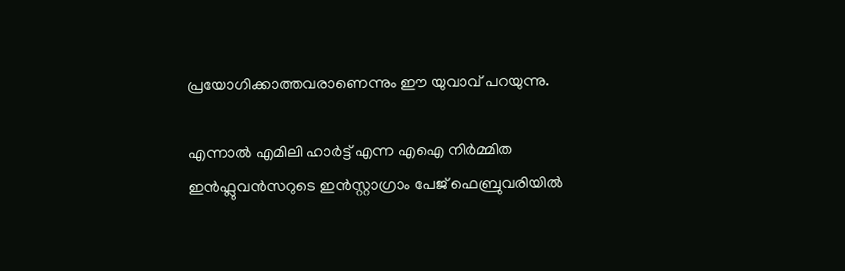പ്രയോഗിക്കാത്തവരാണെന്നും ഈ യുവാവ് പറയുന്നു.

എന്നാല്‍ എമിലി ഹാർട്ട് എന്ന എഐ നിര്‍മ്മിത ഇൻഫ്ലുവൻസറുടെ ഇൻസ്റ്റാഗ്രാം പേജ് ഫെബ്രുവരിയിൽ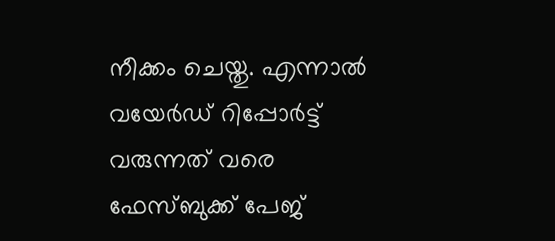നീക്കം ചെയ്തു. എന്നാല്‍ വയേര്‍ഡ് റിപ്പോര്‍ട്ട് വരുന്നത് വരെ ഫേസ്ബുക്ക് പേജ്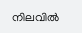നിലവില്‍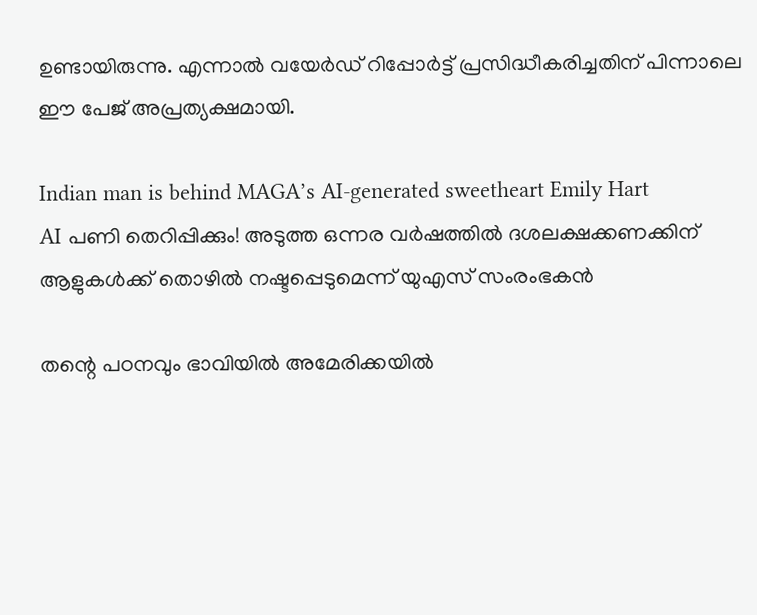ഉണ്ടായിരുന്നു. എന്നാൽ വയേര്‍ഡ് റിപ്പോർട്ട് പ്രസിദ്ധീകരിച്ചതിന് പിന്നാലെ ഈ പേജ് അപ്രത്യക്ഷമായി.

Indian man is behind MAGA’s AI-generated sweetheart Emily Hart
AI പണി തെറിപ്പിക്കും! അടുത്ത ഒന്നര വർഷത്തിൽ ദശലക്ഷക്കണക്കിന് ആളുകൾക്ക് തൊഴിൽ നഷ്ടപ്പെടുമെന്ന് യുഎസ് സംരംഭകൻ

തന്റെ പഠനവും ഭാവിയിൽ അമേരിക്കയിൽ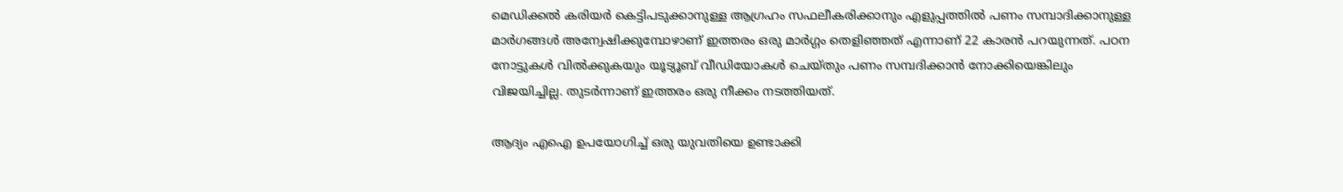മെഡിക്കൽ കരിയർ കെട്ടിപടുക്കാനുള്ള ആഗ്രഹം സഫലീകരിക്കാനും എളുപ്പത്തിൽ പണം സമ്പാദിക്കാനുള്ള മാർഗങ്ങൾ അന്വേഷിക്കുമ്പോഴാണ് ഇത്തരം ഒരു മാര്‍ഗ്ഗം തെളിഞ്ഞത് എന്നാണ് 22 കാരന്‍ പറയുന്നത്. പഠന നോട്ടുകൾ വിൽക്കുകയും യൂട്യൂബ് വീഡിയോകള്‍ ചെയ്തും പണം സമ്പദിക്കാന്‍ നോക്കിയെങ്കിലും വിജയിച്ചില്ല. തുടര്‍ന്നാണ് ഇത്തരം ഒരു നീക്കം നടത്തിയത്.

ആദ്യം എഐ ഉപയോഗിച്ച് ഒരു യുവതിയെ ഉണ്ടാക്കി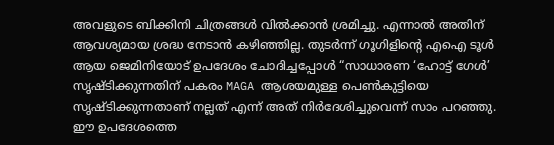അവളുടെ ബിക്കിനി ചിത്രങ്ങൾ വിൽക്കാൻ ശ്രമിച്ചു. എന്നാല്‍ അതിന് ആവശ്യമായ ശ്രദ്ധ നേടാൻ കഴിഞ്ഞില്ല. തുടര്‍ന്ന് ഗൂഗിളിന്റെ എഐ ടൂൾ ആയ ജെമിനിയോട് ഉപദേശം ചോദിച്ചപ്പോള്‍ “സാധാരണ ‘ഹോട്ട് ഗേൾ’ സൃഷ്ടിക്കുന്നതിന് പകരം MAGA ആശയമുള്ള പെണ്‍കുട്ടിയെ സൃഷ്ടിക്കുന്നതാണ് നല്ലത് എന്ന് അത് നിർദേശിച്ചുവെന്ന് സാം പറഞ്ഞു. ഈ ഉപദേശത്തെ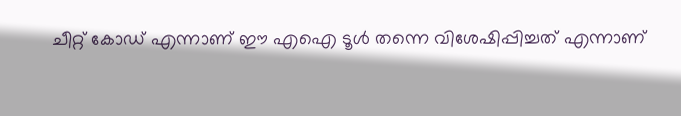ചീറ്റ് കോഡ് എന്നാണ് ഈ എഐ ടൂള്‍ തന്നെ വിശേഷിപ്പിച്ചത് എന്നാണ്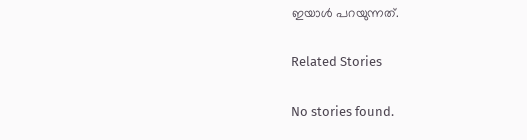ഇയാള്‍ പറയുന്നത്.

Related Stories

No stories found.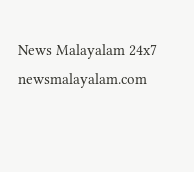News Malayalam 24x7
newsmalayalam.com